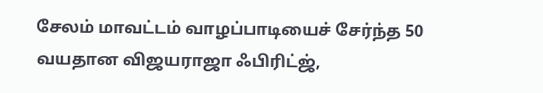சேலம் மாவட்டம் வாழப்பாடியைச் சேர்ந்த 50 வயதான விஜயராஜா ஃபிரிட்ஜ்,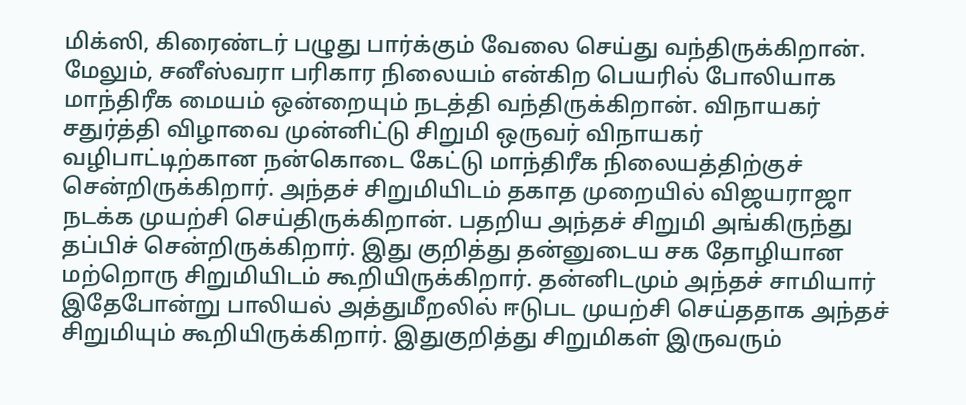மிக்ஸி, கிரைண்டர் பழுது பார்க்கும் வேலை செய்து வந்திருக்கிறான். மேலும், சனீஸ்வரா பரிகார நிலையம் என்கிற பெயரில் போலியாக மாந்திரீக மையம் ஒன்றையும் நடத்தி வந்திருக்கிறான். விநாயகர் சதுர்த்தி விழாவை முன்னிட்டு சிறுமி ஒருவர் விநாயகர் வழிபாட்டிற்கான நன்கொடை கேட்டு மாந்திரீக நிலையத்திற்குச் சென்றிருக்கிறார். அந்தச் சிறுமியிடம் தகாத முறையில் விஜயராஜா நடக்க முயற்சி செய்திருக்கிறான். பதறிய அந்தச் சிறுமி அங்கிருந்து தப்பிச் சென்றிருக்கிறார். இது குறித்து தன்னுடைய சக தோழியான மற்றொரு சிறுமியிடம் கூறியிருக்கிறார். தன்னிடமும் அந்தச் சாமியார் இதேபோன்று பாலியல் அத்துமீறலில் ஈடுபட முயற்சி செய்ததாக அந்தச் சிறுமியும் கூறியிருக்கிறார். இதுகுறித்து சிறுமிகள் இருவரும்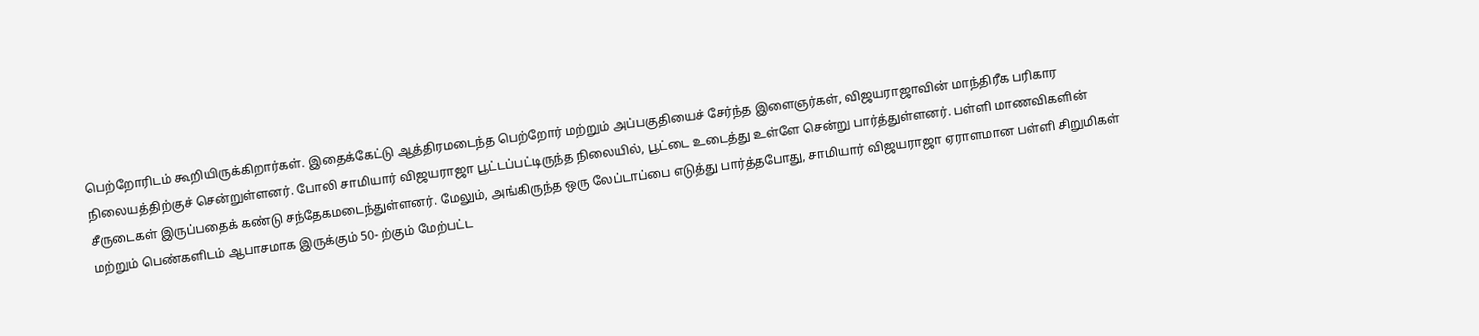பெற்றோரிடம் கூறியிருக்கிறார்கள். இதைக்கேட்டு ஆத்திரமடைந்த பெற்றோர் மற்றும் அப்பகுதியைச் சேர்ந்த இளைஞர்கள், விஜயராஜாவின் மாந்திரீக பரிகார நிலையத்திற்குச் சென்றுள்ளனர். போலி சாமியார் விஜயராஜா பூட்டப்பட்டிருந்த நிலையில், பூட்டை உடைத்து உள்ளே சென்று பார்த்துள்ளனர். பள்ளி மாணவிகளின் சீருடைகள் இருப்பதைக் கண்டு சந்தேகமடைந்துள்ளனர். மேலும், அங்கிருந்த ஒரு லேப்டாப்பை எடுத்து பார்த்தபோது, சாமியார் விஜயராஜா ஏராளமான பள்ளி சிறுமிகள் மற்றும் பெண்களிடம் ஆபாசமாக இருக்கும் 50- ற்கும் மேற்பட்ட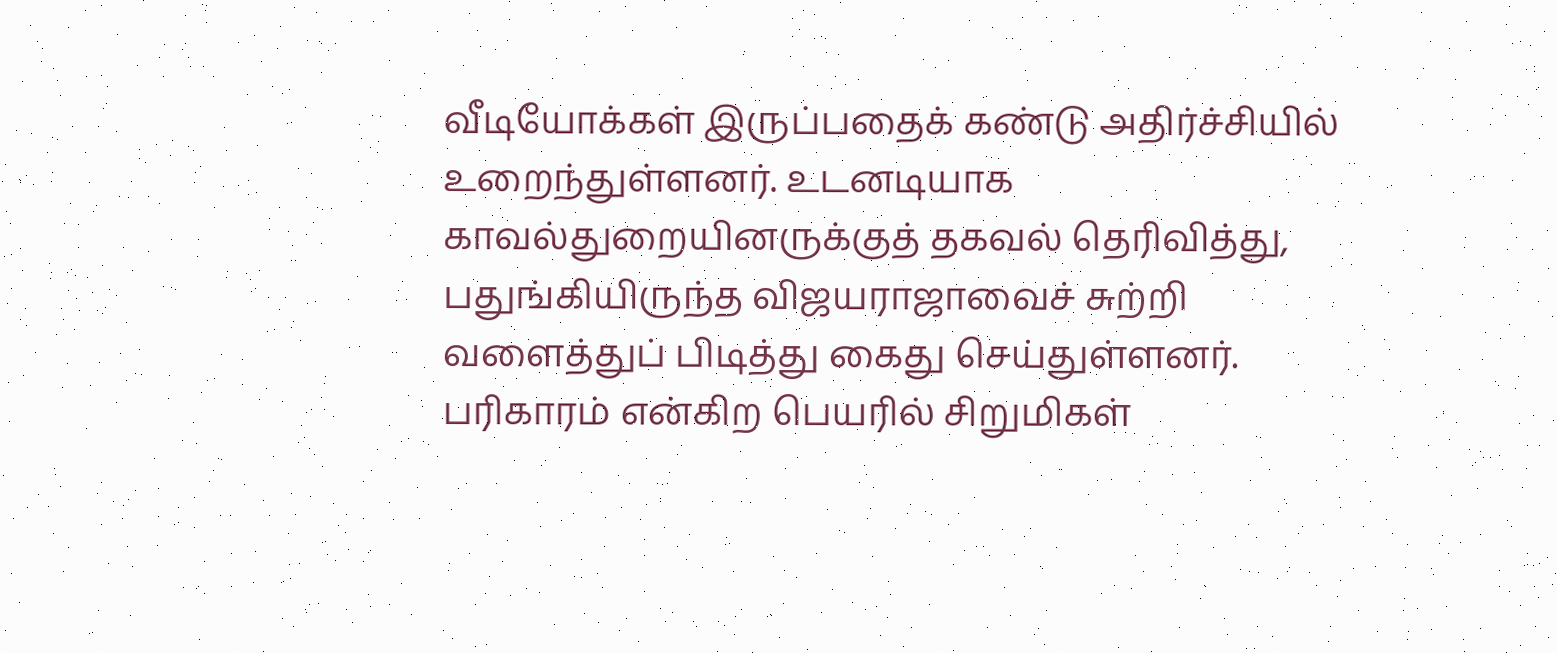வீடியோக்கள் இருப்பதைக் கண்டு அதிர்ச்சியில் உறைந்துள்ளனர். உடனடியாக காவல்துறையினருக்குத் தகவல் தெரிவித்து, பதுங்கியிருந்த விஜயராஜாவைச் சுற்றி வளைத்துப் பிடித்து கைது செய்துள்ளனர். பரிகாரம் என்கிற பெயரில் சிறுமிகள்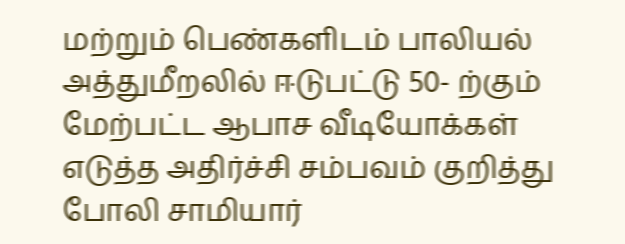மற்றும் பெண்களிடம் பாலியல் அத்துமீறலில் ஈடுபட்டு 50- ற்கும் மேற்பட்ட ஆபாச வீடியோக்கள் எடுத்த அதிர்ச்சி சம்பவம் குறித்து போலி சாமியார்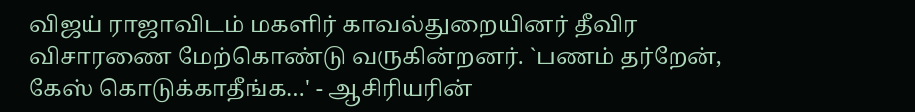விஜய் ராஜாவிடம் மகளிர் காவல்துறையினர் தீவிர விசாரணை மேற்கொண்டு வருகின்றனர். `பணம் தர்றேன், கேஸ் கொடுக்காதீங்க…' - ஆசிரியரின்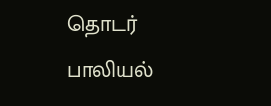தொடர் பாலியல்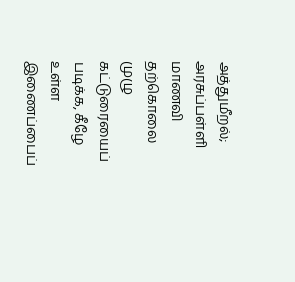அத்துமீறல்; அரசுப்பள்ளி மாணவி தற்கொலை முழு கட்டுரையைப் படிக்க, கீழே உள்ள இணைப்பைப்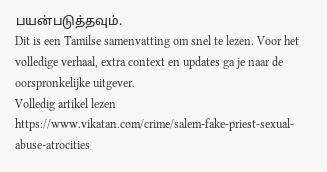பயன்படுத்தவும்.
Dit is een Tamilse samenvatting om snel te lezen. Voor het volledige verhaal, extra context en updates ga je naar de oorspronkelijke uitgever.
Volledig artikel lezen
https://www.vikatan.com/crime/salem-fake-priest-sexual-abuse-atrocities